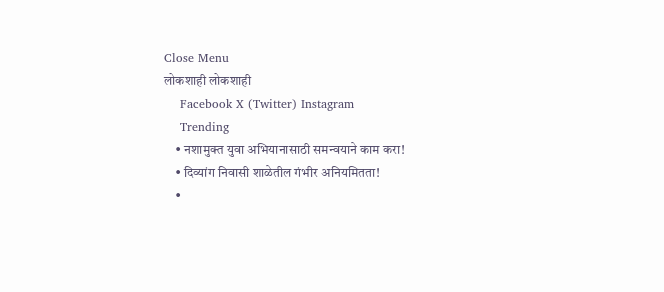Close Menu
लोकशाही लोकशाही
    Facebook X (Twitter) Instagram
    Trending
    • नशामुक्त युवा अभियानासाठी समन्वयाने काम करा!
    • दिव्यांग निवासी शाळेतील गंभीर अनियमितता!
    •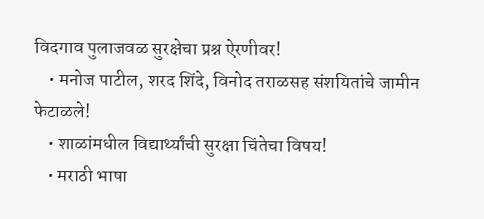विदगाव पुलाजवळ सुरक्षेचा प्रश्न ऐरणीवर!
    • मनोज पाटील, शरद शिंदे, विनोद तराळसह संशयितांचे जामीन फेटाळले!
    • शाळांमधील विद्यार्थ्यांची सुरक्षा चिंतेचा विषय!
    • मराठी भाषा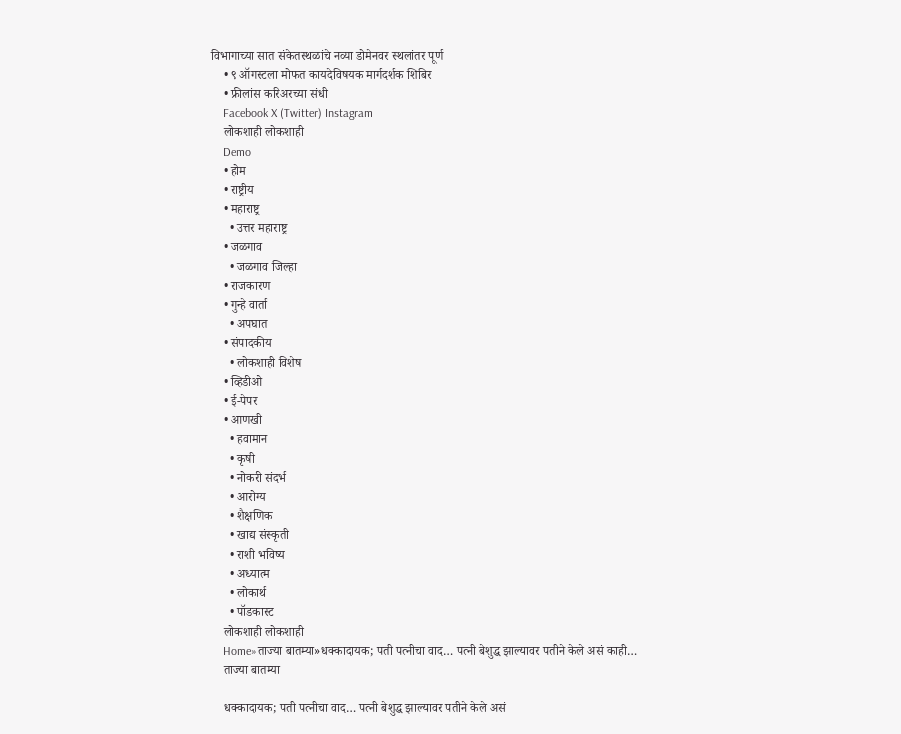विभागाच्या सात संकेतस्थळांचे नव्या डोमेनवर स्थलांतर पूर्ण
    • ९ ऑगस्टला मोफत कायदेविषयक मार्गदर्शक शिबिर
    • फ्रीलांस करिअरच्या संधी
    Facebook X (Twitter) Instagram
    लोकशाही लोकशाही
    Demo
    • होम
    • राष्ट्रीय
    • महाराष्ट्र
      • उत्तर महाराष्ट्र
    • जळगाव
      • जळगाव जिल्हा
    • राजकारण
    • गुन्हे वार्ता
      • अपघात
    • संपादकीय
      • लोकशाही विशेष
    • व्हिडीओ
    • ई-पेपर
    • आणखी
      • हवामान
      • कृषी
      • नोकरी संदर्भ
      • आरोग्य
      • शैक्षणिक
      • खाद्य संस्कृती
      • राशी भविष्य
      • अध्यात्म
      • लोकार्थ
      • पॉडकास्ट
    लोकशाही लोकशाही
    Home»ताज्या बातम्या»धक्कादायक; पती पत्नीचा वाद… पत्नी बेशुद्ध झाल्यावर पतीने केले असं काही…
    ताज्या बातम्या

    धक्कादायक; पती पत्नीचा वाद… पत्नी बेशुद्ध झाल्यावर पतीने केले असं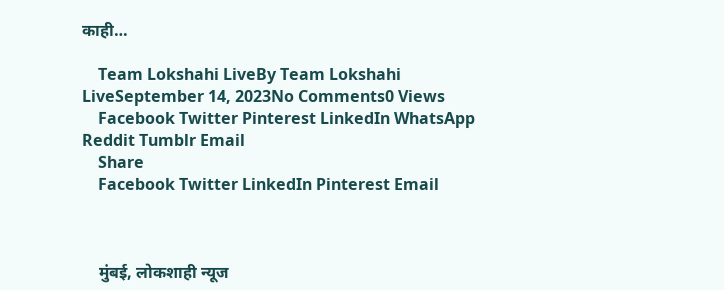काही…

    Team Lokshahi LiveBy Team Lokshahi LiveSeptember 14, 2023No Comments0 Views
    Facebook Twitter Pinterest LinkedIn WhatsApp Reddit Tumblr Email
    Share
    Facebook Twitter LinkedIn Pinterest Email



    मुंबई, लोकशाही न्यूज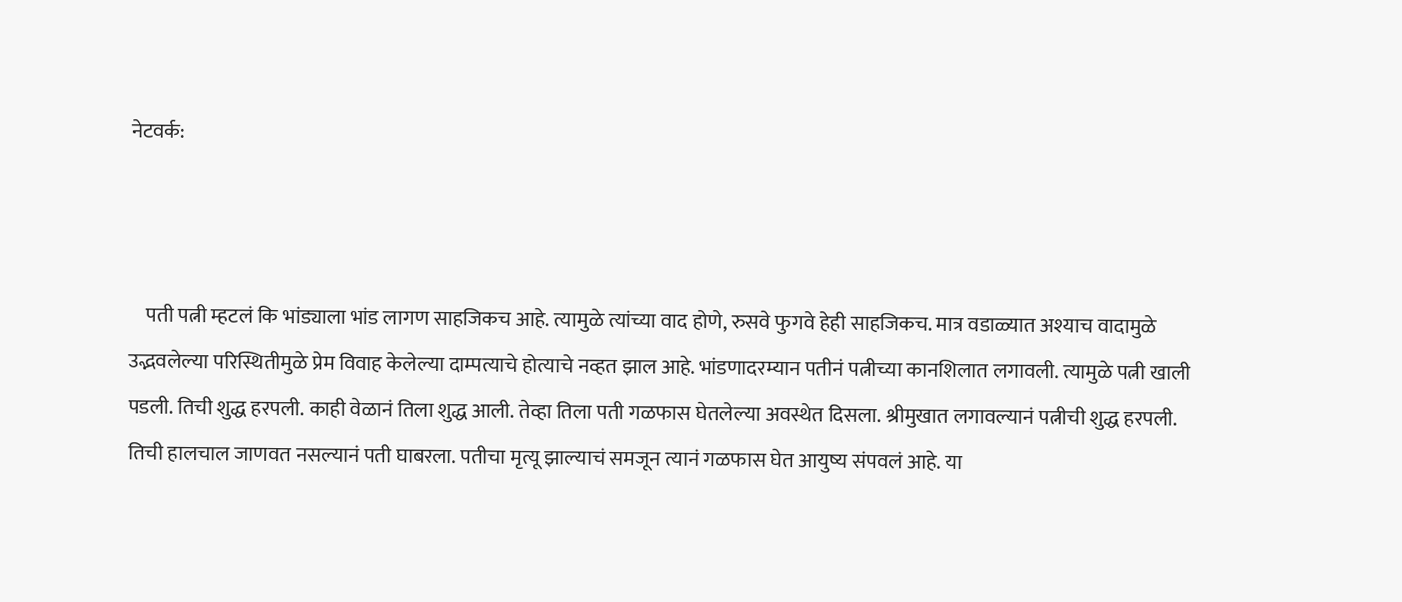नेटवर्क:



    पती पत्नी म्हटलं कि भांड्याला भांड लागण साहजिकच आहे. त्यामुळे त्यांच्या वाद होणे, रुसवे फुगवे हेही साहजिकच. मात्र वडाळ्यात अश्याच वादामुळे उद्भवलेल्या परिस्थितीमुळे प्रेम विवाह केलेल्या दाम्पत्याचे होत्याचे नव्हत झाल आहे. भांडणादरम्यान पतीनं पत्नीच्या कानशिलात लगावली. त्यामुळे पत्नी खाली पडली. तिची शुद्ध हरपली. काही वेळानं तिला शुद्ध आली. तेव्हा तिला पती गळफास घेतलेल्या अवस्थेत दिसला. श्रीमुखात लगावल्यानं पत्नीची शुद्ध हरपली. तिची हालचाल जाणवत नसल्यानं पती घाबरला. पतीचा मृत्यू झाल्याचं समजून त्यानं गळफास घेत आयुष्य संपवलं आहे. या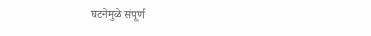घटनेमुळे संपूर्ण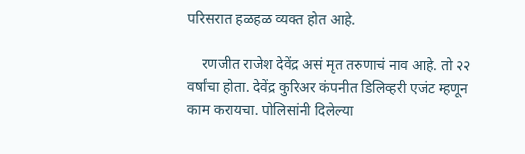परिसरात हळहळ व्यक्त होत आहे.

    रणजीत राजेश देवेंद्र असं मृत तरुणाचं नाव आहे. तो २२ वर्षांचा होता. देवेंद्र कुरिअर कंपनीत डिलिव्हरी एजंट म्हणून काम करायचा. पोलिसांनी दिलेल्या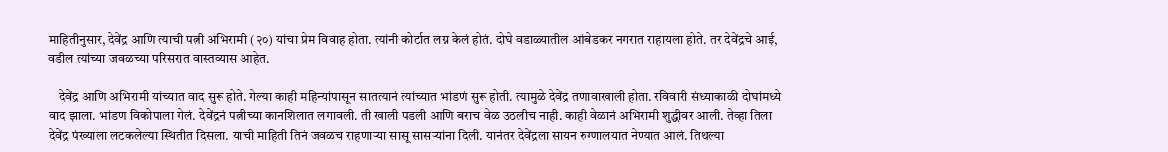माहितीनुसार, देवेंद्र आणि त्याची पत्नी अभिरामी (२०) यांचा प्रेम विवाह होता. त्यांनी कोर्टात लग्न केलं होतं. दोघे वडाळ्यातील आंबेडकर नगरात राहायला होते. तर देवेंद्रचे आई, वडील त्यांच्या जवळच्या परिसरात वास्तव्यास आहेत.

    देवेंद्र आणि अभिरामी यांच्यात वाद सुरू होते. गेल्या काही महिन्यांपासून सातत्यानं त्यांच्यात भांडणं सुरू होती. त्यामुळे देवेंद्र तणावाखाली होता. रविवारी संध्याकाळी दोघांमध्ये वाद झाला. भांडण विकोपाला गेलं. देवेंद्रनं पत्नीच्या कानशिलात लगावली. ती खाली पडली आणि बराच वेळ उठलीच नाही. काही वेळानं अभिरामी शुद्धीवर आली. तेव्हा तिला देवेंद्र पंख्याला लटकलेल्या स्थितीत दिसला. याची माहिती तिनं जवळच राहणाऱ्या सासू सासऱ्यांना दिली. यानंतर देवेंद्रला सायन रुग्णालयात नेण्यात आलं. तिथल्या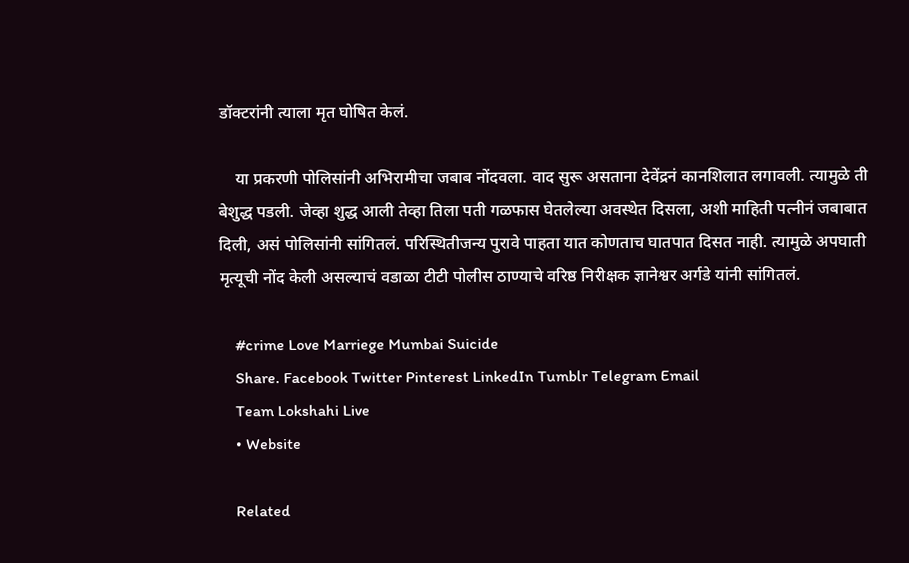डॉक्टरांनी त्याला मृत घोषित केलं.

    या प्रकरणी पोलिसांनी अभिरामीचा जबाब नोंदवला. वाद सुरू असताना देवेंद्रनं कानशिलात लगावली. त्यामुळे ती बेशुद्ध पडली. जेव्हा शुद्ध आली तेव्हा तिला पती गळफास घेतलेल्या अवस्थेत दिसला, अशी माहिती पत्नीनं जबाबात दिली, असं पोलिसांनी सांगितलं. परिस्थितीजन्य पुरावे पाहता यात कोणताच घातपात दिसत नाही. त्यामुळे अपघाती मृत्यूची नोंद केली असल्याचं वडाळा टीटी पोलीस ठाण्याचे वरिष्ठ निरीक्षक ज्ञानेश्वर अर्गडे यांनी सांगितलं.

    #crime Love Marriege Mumbai Suicide
    Share. Facebook Twitter Pinterest LinkedIn Tumblr Telegram Email
    Team Lokshahi Live
    • Website

    Related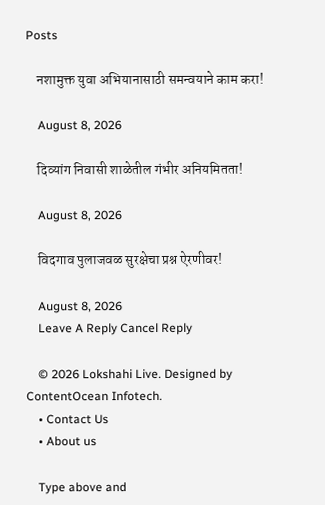Posts

    नशामुक्त युवा अभियानासाठी समन्वयाने काम करा!

    August 8, 2026

    दिव्यांग निवासी शाळेतील गंभीर अनियमितता!

    August 8, 2026

    विदगाव पुलाजवळ सुरक्षेचा प्रश्न ऐरणीवर!

    August 8, 2026
    Leave A Reply Cancel Reply

    © 2026 Lokshahi Live. Designed by ContentOcean Infotech.
    • Contact Us
    • About us

    Type above and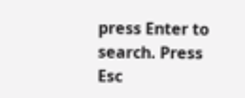press Enter to search. Press Esc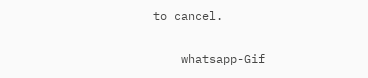to cancel.

    whatsapp-Gif